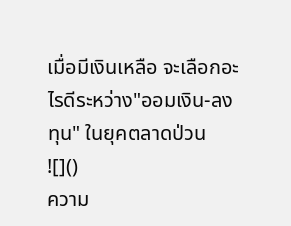เมื่อมีเงินเหลือ จะเลือกอะไรดีระหว่าง"ออมเงิน-ลงทุน" ในยุคตลาดป่วน
![]()
ความ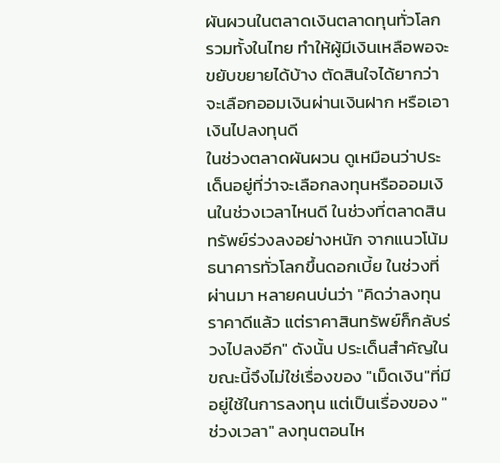ผันผวนในตลาดเงินตลาดทุนทั่วโลก รวมทั้งในไทย ทำให้ผู้มีเงินเหลือพอจะขยับขยายได้บ้าง ตัดสินใจได้ยากว่าจะเลือกออมเงินผ่านเงินฝาก หรือเอาเงินไปลงทุนดี
ในช่วงตลาดผันผวน ดูเหมือนว่าประเด็นอยู่ที่ว่าจะเลือกลงทุนหรือออมเงินในช่วงเวลาไหนดี ในช่วงที่ตลาดสินทรัพย์ร่วงลงอย่างหนัก จากแนวโน้มธนาคารทั่วโลกขึ้นดอกเบี้ย ในช่วงที่ผ่านมา หลายคนบ่นว่า "คิดว่าลงทุนราคาดีแล้ว แต่ราคาสินทรัพย์ก็กลับร่วงไปลงอีก" ดังนั้น ประเด็นสำคัญในขณะนี้จึงไม่ใช่เรื่องของ "เม็ดเงิน"ที่มีอยู่ใช้ในการลงทุน แต่เป็นเรื่องของ "ช่วงเวลา" ลงทุนตอนไห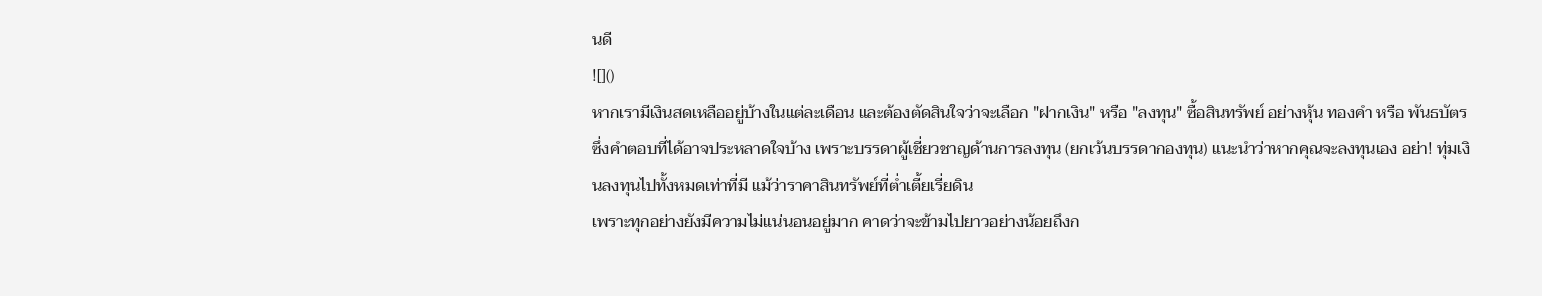นดี
![]()
หากเรามีเงินสดเหลืออยู่บ้างในแต่ละเดือน และต้องตัดสินใจว่าจะเลือก "ฝากเงิน" หรือ "ลงทุน" ซื้อสินทรัพย์ อย่างหุ้น ทองคำ หรือ พันธบัตร ซึ่งคำตอบที่ได้อาจประหลาดใจบ้าง เพราะบรรดาผู้เชี่ยวชาญด้านการลงทุน (ยกเว้นบรรดากองทุน) แนะนำว่าหากคุณจะลงทุนเอง อย่า! ทุ่มเงินลงทุนไปทั้งหมดเท่าที่มี แม้ว่าราคาสินทรัพย์ที่ต่ำเตี้ยเรี่ยดิน
เพราะทุกอย่างยังมีความไม่แน่นอนอยู่มาก คาดว่าจะข้ามไปยาวอย่างน้อยถึงก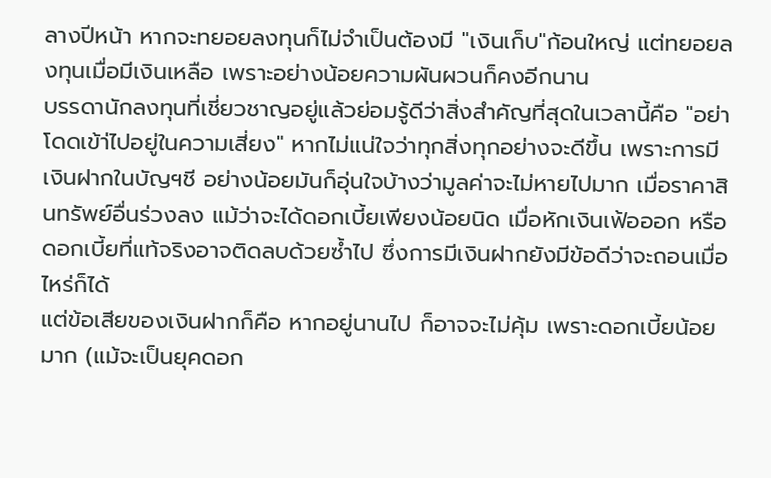ลางปีหน้า หากจะทยอยลงทุนก็ไม่จำเป็นต้องมี "เงินเก็บ"ก้อนใหญ่ แต่ทยอยลงทุนเมื่อมีเงินเหลือ เพราะอย่างน้อยความผันผวนก็คงอีกนาน
บรรดานักลงทุนที่เชี่ยวชาญอยู่แล้วย่อมรู้ดีว่าสิ่งสำคัญที่สุดในเวลานี้คือ "อย่าโดดเข้า่ไปอยู่ในความเสี่ยง" หากไม่แน่ใจว่าทุกสิ่งทุกอย่างจะดีขึ้น เพราะการมีเงินฝากในบัญฯชี อย่างน้อยมันก็อุ่นใจบ้างว่ามูลค่าจะไม่หายไปมาก เมื่อราคาสินทรัพย์อื่นร่วงลง แม้ว่าจะได้ดอกเบี้ยเพียงน้อยนิด เมื่อหักเงินเฟ้อออก หรือดอกเบี้ยที่แท้จริงอาจติดลบด้วยซ้ำไป ซึ่งการมีเงินฝากยังมีข้อดีว่าจะถอนเมื่อไหร่ก็ได้
แต่ข้อเสียของเงินฝากก็คือ หากอยู่นานไป ก็อาจจะไม่คุ้ม เพราะดอกเบี้ยน้อยมาก (แม้จะเป็นยุคดอก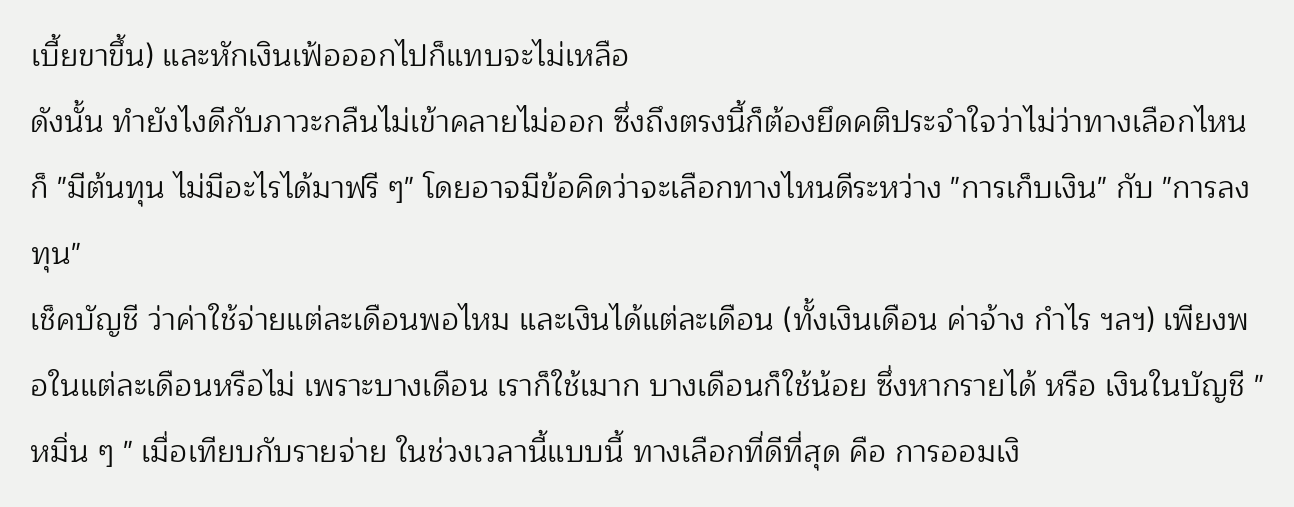เบี้ยขาขึ้น) และหักเงินเฟ้อออกไปก็แทบจะไม่เหลือ
ดังนั้น ทำยังไงดีกับภาวะกลืนไม่เข้าคลายไม่ออก ซึ่งถึงตรงนี้ก็ต้องยึดคติประจำใจว่าไม่ว่าทางเลือกไหนก็ "มีต้นทุน ไม่มีอะไรได้มาฟรี ๆ" โดยอาจมีข้อคิดว่าจะเลือกทางไหนดีระหว่าง "การเก็บเงิน" กับ "การลงทุน"
เช็คบัญชี ว่าค่าใช้จ่ายแต่ละเดือนพอไหม และเงินได้แต่ละเดือน (ทั้งเงินเดือน ค่าจ้าง กำไร ฯลฯ) เพียงพอในแต่ละเดือนหรือไม่ เพราะบางเดือน เราก็ใช้เมาก บางเดือนก็ใช้น้อย ซึ่งหากรายได้ หรือ เงินในบัญชี "หมิ่น ๆ " เมื่อเทียบกับรายจ่าย ในช่วงเวลานี้แบบนี้ ทางเลือกที่ดีที่สุด คือ การออมเงิ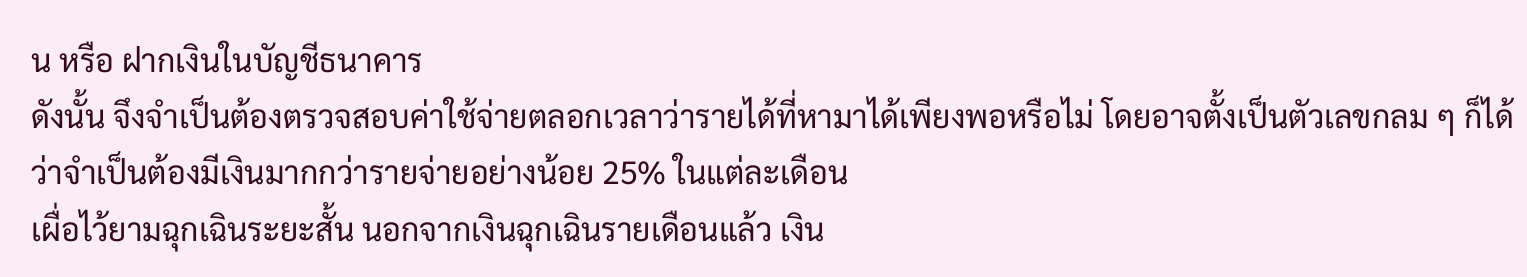น หรือ ฝากเงินในบัญชีธนาคาร
ดังนั้น จึงจำเป็นต้องตรวจสอบค่าใช้จ่ายตลอกเวลาว่ารายได้ที่หามาได้เพียงพอหรือไม่ โดยอาจตั้งเป็นตัวเลขกลม ๆ ก็ได้ว่าจำเป็นต้องมีเงินมากกว่ารายจ่ายอย่างน้อย 25% ในแต่ละเดือน
เผื่อไว้ยามฉุกเฉินระยะสั้น นอกจากเงินฉุกเฉินรายเดือนแล้ว เงิน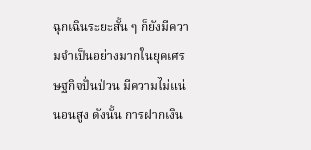ฉุกเฉินระยะสั้น ๆ ก็ยังมีความจำเป็นอย่างมากในยุคเศรษฐกิจปั่นป่วน มีความไม่แน่นอนสูง ดังนั้น การฝากเงิน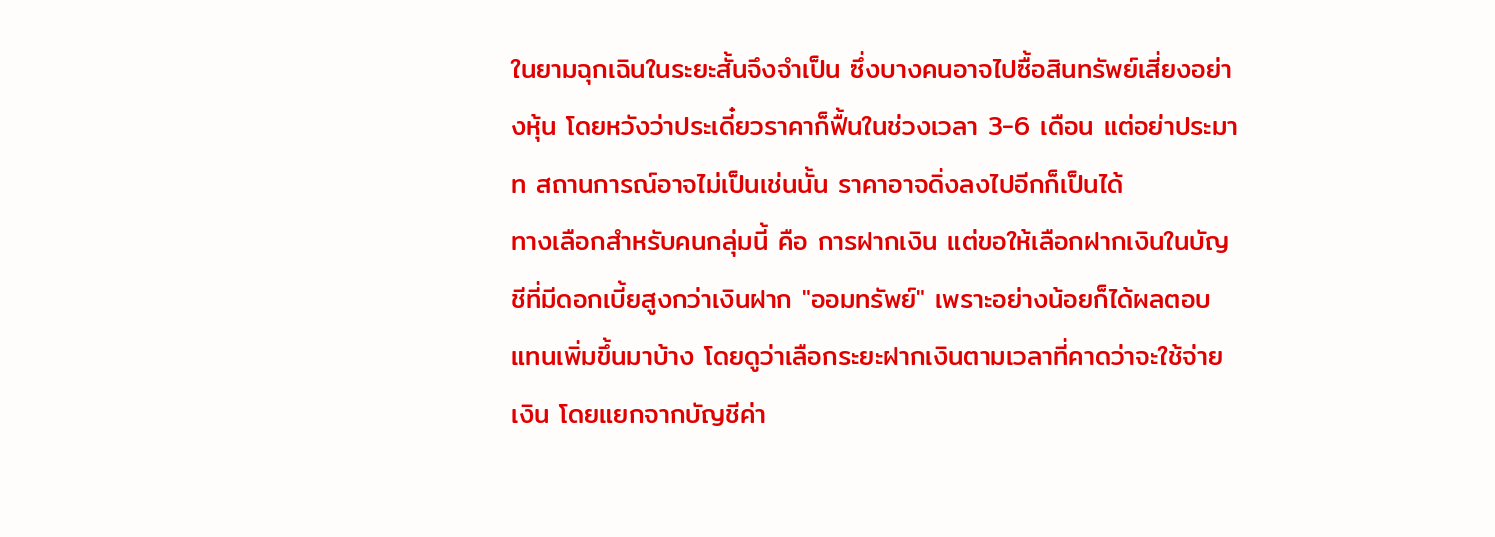ในยามฉุกเฉินในระยะสั้นจึงจำเป็น ซึ่งบางคนอาจไปซื้อสินทรัพย์เสี่ยงอย่างหุ้น โดยหวังว่าประเดี๋ยวราคาก็ฟื้นในช่วงเวลา 3-6 เดือน แต่อย่าประมาท สถานการณ์อาจไม่เป็นเช่นนั้น ราคาอาจดิ่งลงไปอีกก็เป็นได้
ทางเลือกสำหรับคนกลุ่มนี้ คือ การฝากเงิน แต่ขอให้เลือกฝากเงินในบัญชีที่มีดอกเบี้ยสูงกว่าเงินฝาก "ออมทรัพย์" เพราะอย่างน้อยก็ได้ผลตอบแทนเพิ่มขึ้นมาบ้าง โดยดูว่าเลือกระยะฝากเงินตามเวลาที่คาดว่าจะใช้จ่ายเงิน โดยแยกจากบัญชีค่า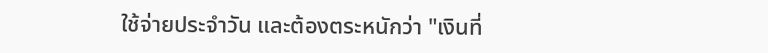ใช้จ่ายประจำวัน และต้องตระหนักว่า "เงินที่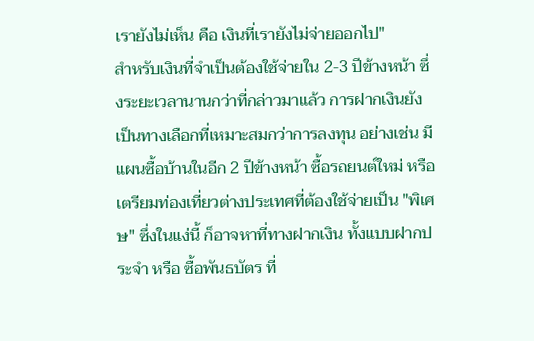เรายังไม่เห็น คือ เงินที่เรายังไม่จ่ายออกไป"
สำหรับเงินที่จำเป็นต้องใช้จ่ายใน 2-3 ปีข้างหน้า ซึ่งระยะเวลานานกว่าที่กล่าวมาแล้ว การฝากเงินยังเป็นทางเลือกที่เหมาะสมกว่าการลงทุน อย่างเช่น มีแผนซื้อบ้านในอีก 2 ปีข้างหน้า ซื้อรถยนต์ใหม่ หรือ เตรียมท่องเที่ยวต่างประเทศที่ต้องใช้จ่ายเป็น "พิเศษ" ซึ่งในแง่นี้ ก็อาจหาที่ทางฝากเงิน ทั้งแบบฝากประจำ หรือ ซื้อพันธบัตร ที่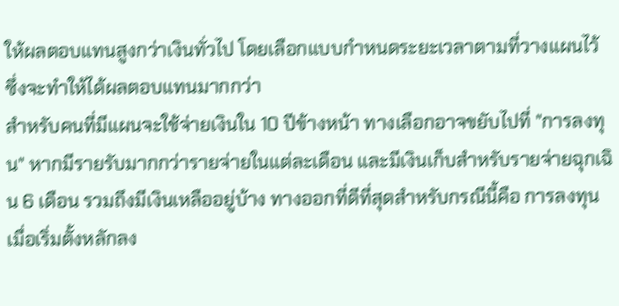ให้ผลตอบแทนสูงกว่าเงินทั่วไป โดยเลือกแบบกำหนดระยะเวลาตามที่วางแผนไว้ ซึ่งจะทำให้ได้ผลตอบแทนมากกว่า
สำหรับคนที่มีแผนจะใช้จ่ายเงินใน 10 ปีข้างหน้า ทางเลือกอาจขยับไปที่ "การลงทุน" หากมีรายรับมากกว่ารายจ่ายในแต่ละเดือน และมีเงินเก็บสำหรับรายจ่ายฉุกเฉิน 6 เดือน รวมถึงมีเงินเหลืออยู่บ้าง ทางออกที่ดีที่สุดสำหรับกรณีนี้คือ การลงทุน
เมื่อเริ่มตั้งหลักลง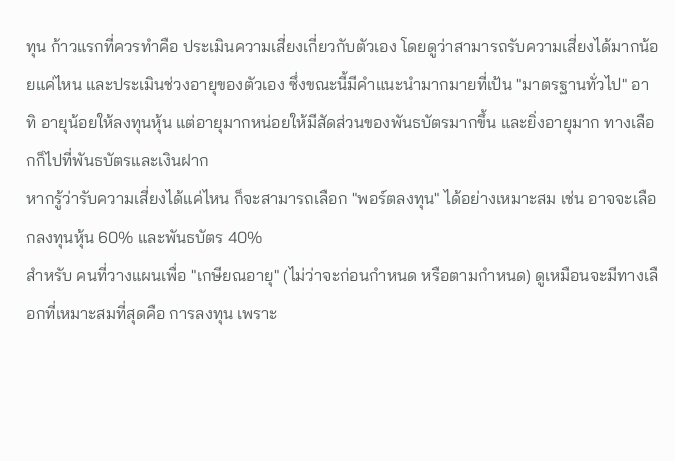ทุน ก้าวแรกที่ควรทำคือ ประเมินความเสี่ยงเกี่ยวกับตัวเอง โดยดูว่าสามารถรับความเสี่ยงได้มากน้อยแค่ไหน และประเมินช่วงอายุของตัวเอง ซึ่งขณะนี้มีคำแนะนำมากมายที่เป้น "มาตรฐานทั่วไป" อาทิ อายุน้อยให้ลงทุนหุ้น แต่อายุมากหน่อยให้มีสัดส่วนของพันธบัตรมากขึ้น และยิ่งอายุมาก ทางเลือกก็ไปที่พันธบัตรและเงินฝาก
หากรู้ว่ารับความเสี่ยงได้แค่ไหน ก็จะสามารถเลือก "พอร์ตลงทุน" ได้อย่างเหมาะสม เช่น อาจจะเลือกลงทุนหุ้น 60% และพันธบัตร 40%
สำหรับ คนที่วางแผนเพื่อ "เกษียณอายุ" (ไม่ว่าจะก่อนกำหนด หรือตามกำหนด) ดูเหมือนจะมีทางเลือกที่เหมาะสมที่สุดคือ การลงทุน เพราะ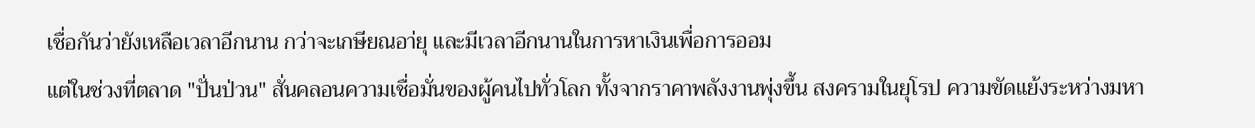เชื่อกันว่ายังเหลือเวลาอีกนาน กว่าจะเกษียณอา่ยุ และมีเวลาอีกนานในการหาเงินเพื่อการออม
แต่ในช่วงที่ตลาด "ปั่นป่วน" สั่นคลอนความเชื่อมั่นของผู้คนไปทั่วโลก ทั้งจากราคาพลังงานพุ่งขึ้น สงครามในยุโรป ความขัดแย้งระหว่างมหา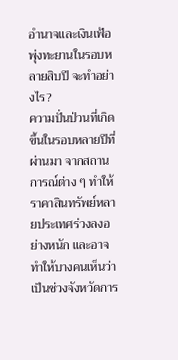อำนาจและเงินเฟ้อพุ่งทะยานในรอบหลายสิบปี จะทำอย่างไร?
ความปั่นป่วนที่เกิดขึ้นในรอบหลายปีที่ผ่านมา จากสถานการณ์ต่าง ๆ ทำให้ราคาสินทรัพย์หลายประเทศร่วงลงอย่างหนัก และอาจทำให้บางคนเห็นว่าเป็นช่วงจังหวัดการ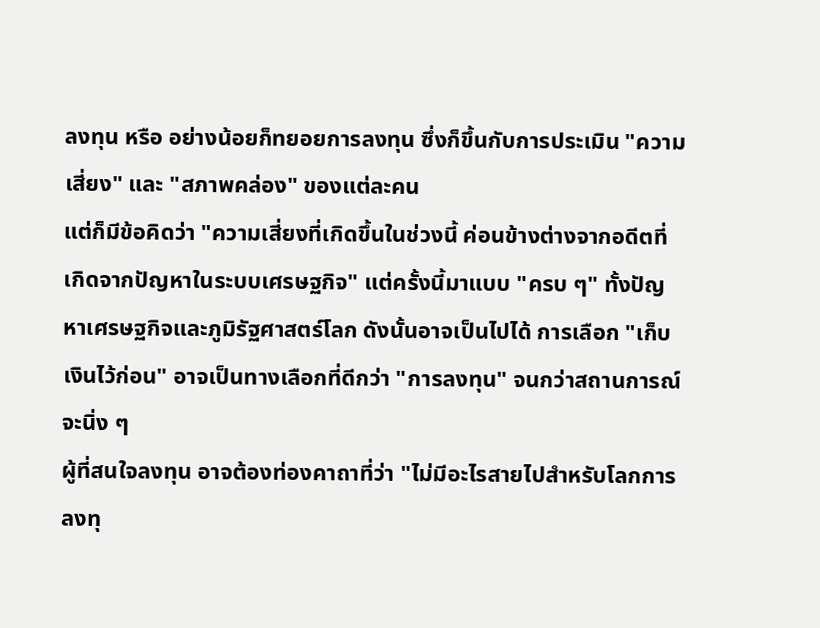ลงทุน หรือ อย่างน้อยก็ทยอยการลงทุน ซึ่งก็ขึ้นกับการประเมิน "ความเสี่ยง" และ "สภาพคล่อง" ของแต่ละคน
แต่ก็มีข้อคิดว่า "ความเสี่ยงที่เกิดขึ้นในช่วงนี้ ค่อนข้างต่างจากอดีตที่เกิดจากปัญหาในระบบเศรษฐกิจ" แต่ครั้งนี้มาแบบ "ครบ ๆ" ทั้งปัญหาเศรษฐกิจและภูมิรัฐศาสตร์โลก ดังนั้นอาจเป็นไปได้ การเลือก "เก็บเงินไว้ก่อน" อาจเป็นทางเลือกที่ดีกว่า "การลงทุน" จนกว่าสถานการณ์จะนิ่ง ๆ
ผู้ที่สนใจลงทุน อาจต้องท่องคาถาที่ว่า "ไม่มีอะไรสายไปสำหรับโลกการลงทุ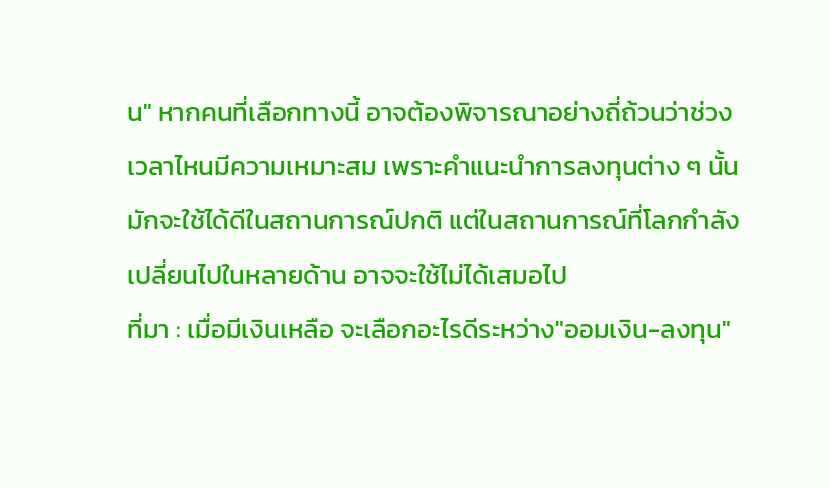น" หากคนที่เลือกทางนี้ อาจต้องพิจารณาอย่างถี่ถ้วนว่าช่วงเวลาไหนมีความเหมาะสม เพราะคำแนะนำการลงทุนต่าง ๆ นั้นมักจะใช้ได้ดีในสถานการณ์ปกติ แต่ในสถานการณ์ที่โลกกำลังเปลี่ยนไปในหลายด้าน อาจจะใช้ไม่ได้เสมอไป
ที่มา : เมื่อมีเงินเหลือ จะเลือกอะไรดีระหว่าง"ออมเงิน-ลงทุน"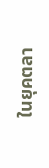ในยุคตลา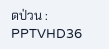ดป่วน : PPTVHD36